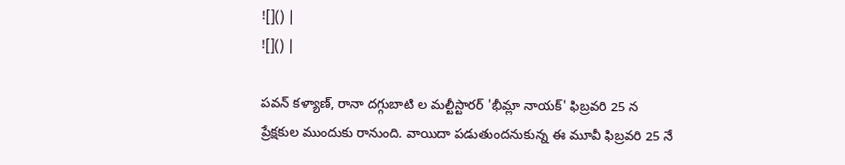![]() |
![]() |

పవన్ కళ్యాణ్, రానా దగ్గుబాటి ల మల్టీస్టారర్ 'భీమ్లా నాయక్' ఫిబ్రవరి 25 న ప్రేక్షకుల ముందుకు రానుంది. వాయిదా పడుతుందనుకున్న ఈ మూవీ ఫిబ్రవరి 25 నే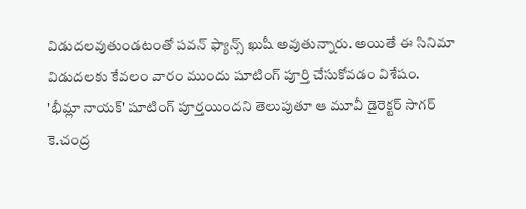విడుదలవుతుండటంతో పవన్ ఫ్యాన్స్ ఖుషీ అవుతున్నారు. అయితే ఈ సినిమా విడుదలకు కేవలం వారం ముందు షూటింగ్ పూర్తి చేసుకోవడం విశేషం.
'భీమ్లా నాయక్' షూటింగ్ పూర్తయిందని తెలుపుతూ ఆ మూవీ డైరెక్టర్ సాగర్ కె.చంద్ర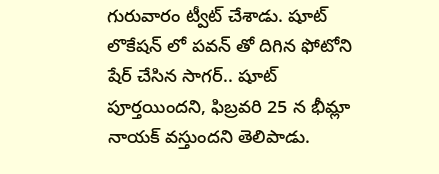గురువారం ట్వీట్ చేశాడు. షూట్ లొకేషన్ లో పవన్ తో దిగిన ఫోటోని షేర్ చేసిన సాగర్.. షూట్ పూర్తయిందని, ఫిబ్రవరి 25 న భీమ్లా నాయక్ వస్తుందని తెలిపాడు.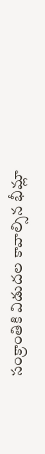సంక్రాంతికి విడుదల కావాల్సిన భీమ్లా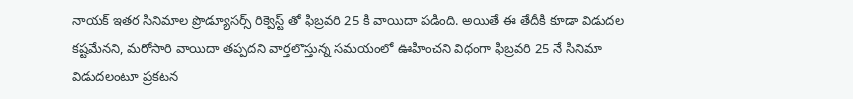నాయక్ ఇతర సినిమాల ప్రొడ్యూసర్స్ రిక్వెస్ట్ తో ఫిబ్రవరి 25 కి వాయిదా పడింది. అయితే ఈ తేదీకి కూడా విడుదల కష్టమేనని, మరోసారి వాయిదా తప్పదని వార్తలొస్తున్న సమయంలో ఊహించని విధంగా ఫిబ్రవరి 25 నే సినిమా విడుదలంటూ ప్రకటన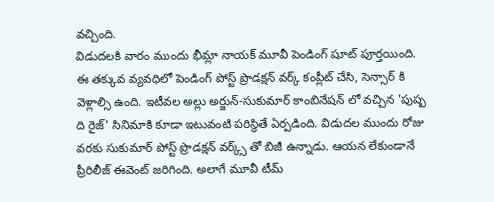వచ్చింది.
విడుదలకి వారం ముందు భీమ్లా నాయక్ మూవీ పెండింగ్ షూట్ పూర్తయింది. ఈ తక్కువ వ్యవధిలో పెండింగ్ పోస్ట్ ప్రొడక్షన్ వర్క్ కంప్లీట్ చేసి, సెన్సార్ కి వెళ్లాల్సి ఉంది. ఇటీవల అల్లు అర్జున్-సుకుమార్ కాంబినేషన్ లో వచ్చిన 'పుష్ప ది రైజ్' సినిమాకి కూడా ఇటువంటి పరిస్థితే ఏర్పడింది. విడుదల ముందు రోజు వరకు సుకుమార్ పోస్ట్ ప్రొడక్షన్ వర్క్స్ తో బిజీ ఉన్నాడు. ఆయన లేకుండానే ప్రీరిలీజ్ ఈవెంట్ జరిగింది. అలాగే మూవీ టీమ్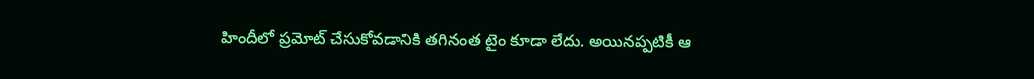హిందీలో ప్రమోట్ చేసుకోవడానికి తగినంత టైం కూడా లేదు. అయినప్పటికీ ఆ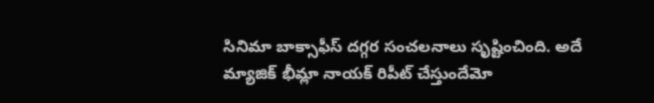సినిమా బాక్సాఫీస్ దగ్గర సంచలనాలు సృష్టించింది. అదే మ్యాజిక్ భీమ్లా నాయక్ రిపీట్ చేస్తుందేమో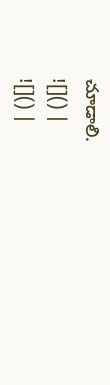చూడాలి.
![]() |
![]() |